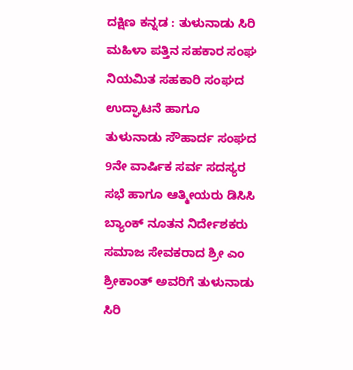ದಕ್ಷಿಣ ಕನ್ನಡ : ತುಳುನಾಡು ಸಿರಿ ಮಹಿಳಾ ಪತ್ತಿನ ಸಹಕಾರ ಸಂಘ ನಿಯಮಿತ ಸಹಕಾರಿ ಸಂಘದ ಉದ್ಘಾಟನೆ ಹಾಗೂ ತುಳುನಾಡು ಸೌಹಾರ್ದ ಸಂಘದ 9ನೇ ವಾರ್ಷಿಕ ಸರ್ವ ಸದಸ್ಯರ ಸಭೆ ಹಾಗೂ ಆತ್ಮೀಯರು ಡಿಸಿಸಿ ಬ್ಯಾಂಕ್ ನೂತನ ನಿರ್ದೇಶಕರು ಸಮಾಜ ಸೇವಕರಾದ ಶ್ರೀ ಎಂ ಶ್ರೀಕಾಂತ್ ಅವರಿಗೆ ತುಳುನಾಡು ಸಿರಿ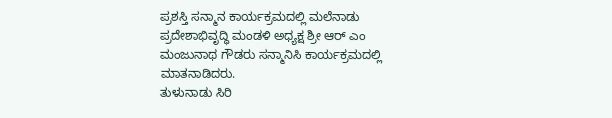ಪ್ರಶಸ್ತಿ ಸನ್ಮಾನ ಕಾರ್ಯಕ್ರಮದಲ್ಲಿ ಮಲೆನಾಡು ಪ್ರದೇಶಾಭಿವೃದ್ಧಿ ಮಂಡಳಿ ಅಧ್ಯಕ್ಷ ಶ್ರೀ ಆರ್ ಎಂ ಮಂಜುನಾಥ ಗೌಡರು ಸನ್ಮಾನಿಸಿ ಕಾರ್ಯಕ್ರಮದಲ್ಲಿ ಮಾತನಾಡಿದರು.
ತುಳುನಾಡು ಸಿರಿ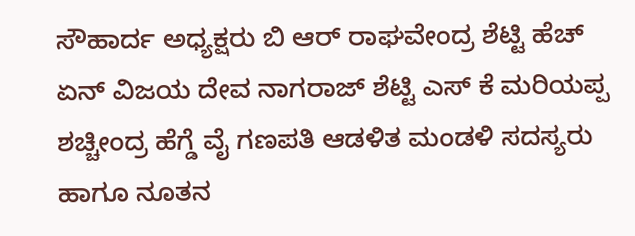ಸೌಹಾರ್ದ ಅಧ್ಯಕ್ಷರು ಬಿ ಆರ್ ರಾಘವೇಂದ್ರ ಶೆಟ್ಟಿ ಹೆಚ್ ಏನ್ ವಿಜಯ ದೇವ ನಾಗರಾಜ್ ಶೆಟ್ಟಿ ಎಸ್ ಕೆ ಮರಿಯಪ್ಪ ಶಚ್ಚೀಂದ್ರ ಹೆಗ್ಡೆ ವೈ ಗಣಪತಿ ಆಡಳಿತ ಮಂಡಳಿ ಸದಸ್ಯರು ಹಾಗೂ ನೂತನ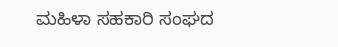ಮಹಿಳಾ ಸಹಕಾರಿ ಸಂಘದ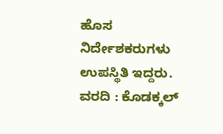ಹೊಸ ನಿರ್ದೇಶಕರುಗಳು ಉಪಸ್ಥಿತಿ ಇದ್ದರು.
ವರದಿ : ಕೊಡಕ್ಕಲ್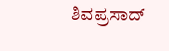ಶಿವಪ್ರಸಾದ್